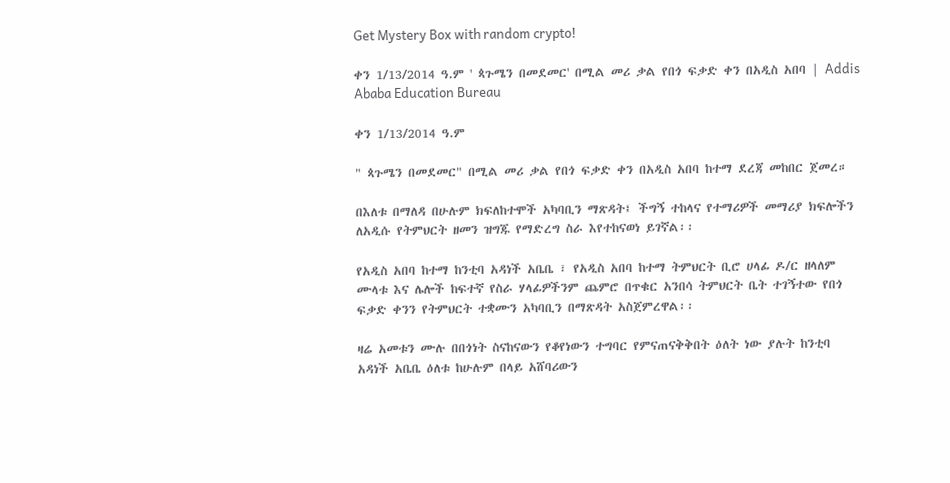Get Mystery Box with random crypto!

ቀን 1/13/2014 ዓ.ም ' ጳጉሜን በመደመር' በሚል መሪ ቃል የበጎ ፍቃድ ቀን በአዲስ አበባ | Addis Ababa Education Bureau

ቀን 1/13/2014 ዓ.ም

" ጳጉሜን በመደመር" በሚል መሪ ቃል የበጎ ፍቃድ ቀን በአዲስ አበባ ከተማ ደረጃ መከበር ጀመረ።

በእለቱ በማለዳ በሁሉም ክፍለከተሞች አካባቢን ማጽዳት፤ ችግኝ ተከላና የተማሪዎች መማሪያ ክፍሎችን ለአዲሱ የትምህርት ዘመን ዝግጁ የማድረግ ስራ እየተከናወነ ይገኛል፡፡

የአዲስ አበባ ከተማ ከንቲባ አዳነች አቤቤ ፣ የአዲስ አበባ ከተማ ትምህርት ቢሮ ሀላፊ ዶ/ር ዘላለም ሙላቱ እና ሌሎች ከፍተኛ የስራ ሃላፊዎችንም ጨምሮ በጥቁር አንበሳ ትምህርት ቤት ተገኝተው የበጎ ፍቃድ ቀንን የትምህርት ተቋሙን አካባቢን በማጽዳት አስጀምረዋል፡፡

ዛሬ አመቱን ሙሉ በበጎነት ስናከናውን የቆየነውን ተግባር የምናጠናቅቅበት ዕለት ነው ያሉት ከንቲባ አዳነች አቤቤ ዕለቱ ከሁሉም በላይ አሸባሪውን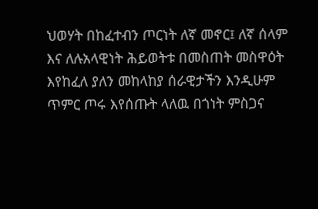ህወሃት በከፈተብን ጦርነት ለኛ መኖር፤ ለኛ ሰላም እና ለሉአላዊነት ሕይወትቱ በመስጠት መስዋዕት እየከፈለ ያለን መከላከያ ሰራዊታችን እንዲሁም ጥምር ጦሩ እየሰጡት ላለዉ በጎነት ምስጋና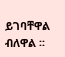ይገባቸዋል ብለዋል ፡፡